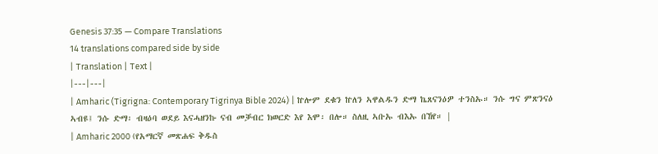Genesis 37:35 — Compare Translations
14 translations compared side by side
| Translation | Text |
|---|---|
| Amharic (Tigrigna: Contemporary Tigrinya Bible 2024) | ኵሎም ደቁን ኵለን ኣዋልዱን ድማ ኬጸናንዕዎ ተንስኡ። ንሱ ግና ምጽንናዕ ኣብዩ፤ ንሱ ድማ፡ ብዛዕባ ወደይ እናሓዘንኩ ናብ መቓብር ክወርድ እየ እሞ፡ በሎ። ስለዚ ኣቡኡ ብእኡ በኸየ። |
| Amharic 2000 (የአማርኛ መጽሐፍ ቅዱስ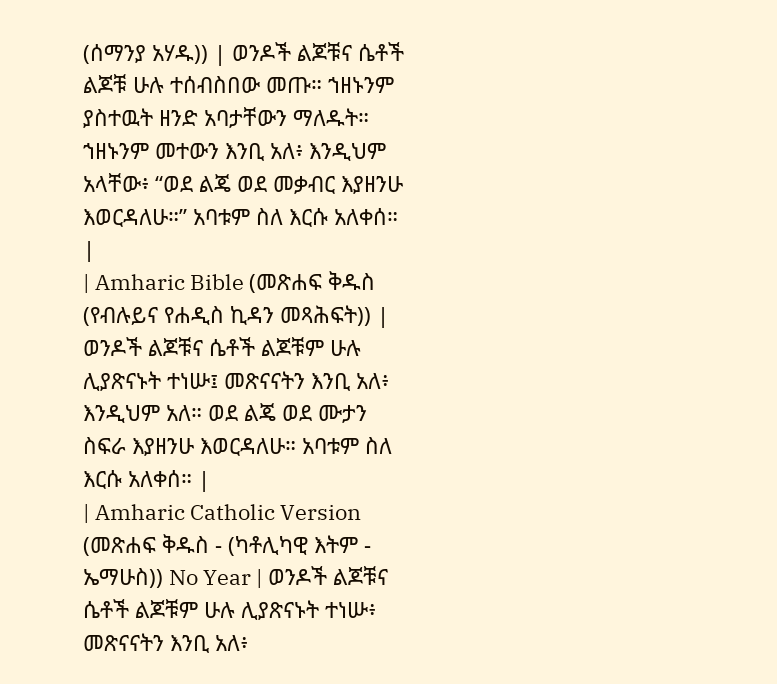(ሰማንያ አሃዱ)) | ወንዶች ልጆቹና ሴቶች ልጆቹ ሁሉ ተሰብስበው መጡ። ኀዘኑንም ያስተዉት ዘንድ አባታቸውን ማለዱት። ኀዘኑንም መተውን እንቢ አለ፥ እንዲህም አላቸው፥ “ወደ ልጄ ወደ መቃብር እያዘንሁ እወርዳለሁ።” አባቱም ስለ እርሱ አለቀሰ። |
| Amharic Bible (መጽሐፍ ቅዱስ (የብሉይና የሐዲስ ኪዳን መጻሕፍት)) | ወንዶች ልጆቹና ሴቶች ልጆቹም ሁሉ ሊያጽናኑት ተነሡ፤ መጽናናትን እንቢ አለ፥ እንዲህም አለ። ወደ ልጄ ወደ ሙታን ስፍራ እያዘንሁ እወርዳለሁ። አባቱም ስለ እርሱ አለቀሰ። |
| Amharic Catholic Version (መጽሐፍ ቅዱስ - (ካቶሊካዊ እትም - ኤማሁስ)) No Year | ወንዶች ልጆቹና ሴቶች ልጆቹም ሁሉ ሊያጽናኑት ተነሡ፥ መጽናናትን እንቢ አለ፥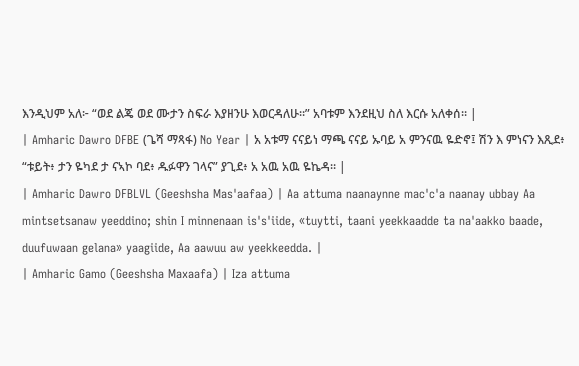እንዲህም አለ፦ “ወደ ልጄ ወደ ሙታን ስፍራ እያዘንሁ እወርዳለሁ።” አባቱም እንደዚህ ስለ እርሱ አለቀሰ። |
| Amharic Dawro DFBE (ጌሻ ማጻፋ) No Year | አ አቱማ ናናይነ ማጫ ናናይ ኡባይ አ ምንናዉ ዬድኖ፤ ሽን እ ምነናን እጺደ፥ “ቱይት፥ ታን ዬካደ ታ ናኣኮ ባደ፥ ዱፉዋን ገላና” ያጊደ፥ አ አዉ አዉ ዬኬዳ። |
| Amharic Dawro DFBLVL (Geeshsha Mas'aafaa) | Aa attuma naanaynne mac'c'a naanay ubbay Aa mintsetsanaw yeeddino; shin I minnenaan is's'iide, «tuytti, taani yeekkaadde ta na'aakko baade, duufuwaan gelana» yaagiide, Aa aawuu aw yeekkeedda. |
| Amharic Gamo (Geeshsha Maxaafa) | Iza attuma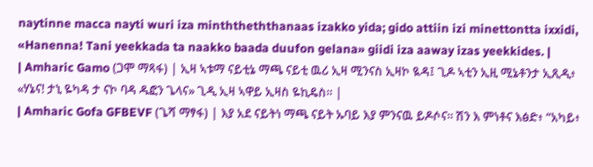naytinne macca nayti wuri iza minththeththanaas izakko yida; gido attiin izi minettontta ixxidi, «Hanenna! Tani yeekkada ta naakko baada duufon gelana» giidi iza aaway izas yeekkides. |
| Amharic Gamo (ጋሞ ማጻፋ) | ኢዛ ኣቱማ ናይቲኔ ማጫ ናይቲ ዉሪ ኢዛ ሚንናስ ኢዛኮ ዪዳ፤ ጊዶ ኣቲን ኢዚ ሚኔቶንታ ኢጺዲ፥ «ሃኔና! ታኒ ዬካዳ ታ ናኮ ባዳ ዱፎን ጌላና» ጊዲ ኢዛ ኣዋይ ኢዛስ ዬኪዴስ። |
| Amharic Gofa GFBEVF (ጌሻ ማፃፋ) | እያ አደ ናይትነ ማጫ ናይት ኡባይ እያ ምንናዉ ይዶሶና። ሽን እ ምነቶና እፅድ፥ “አካይ፥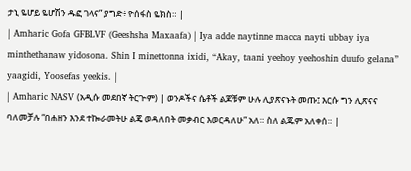ታኒ ዬሆይ ዬሆሽን ዱፎ ገላና” ያግድ፥ ዮሰፋስ ዬክስ። |
| Amharic Gofa GFBLVF (Geeshsha Maxaafa) | Iya adde naytinne macca nayti ubbay iya minthethanaw yidosona. Shin I minettonna ixidi, “Akay, taani yeehoy yeehoshin duufo gelana” yaagidi, Yoosefas yeekis. |
| Amharic NASV (አዲሱ መደበኛ ትርጒም) | ወንዶችና ሴቶች ልጆቹም ሁሉ ሊያጽናኑት መጡ፤ እርሱ ግን ሊጽናና ባለመቻሉ “በሐዘን እንደ ተኰራመትሁ ልጄ ወዳለበት መቃብር እወርዳለሁ” አለ። ስለ ልጁም አለቀሰ። |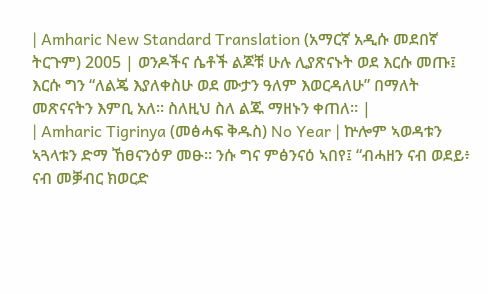| Amharic New Standard Translation (አማርኛ አዲሱ መደበኛ ትርጉም) 2005 | ወንዶችና ሴቶች ልጆቹ ሁሉ ሊያጽናኑት ወደ እርሱ መጡ፤ እርሱ ግን “ለልጄ እያለቀስሁ ወደ ሙታን ዓለም እወርዳለሁ” በማለት መጽናናትን እምቢ አለ። ስለዚህ ስለ ልጁ ማዘኑን ቀጠለ። |
| Amharic Tigrinya (መፅሓፍ ቅዱስ) No Year | ኵሎም ኣወዳቱን ኣጓላቱን ድማ ኸፀናንዕዎ መፁ። ንሱ ግና ምፅንናዕ ኣበየ፤ “ብሓዘን ናብ ወደይ፥ ናብ መቓብር ክወርድ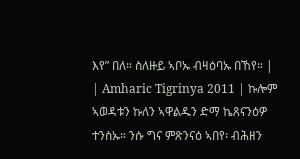እየ” በለ። ስለዙይ ኣቦኡ ብዛዕባኡ በኸየ። |
| Amharic Tigrinya 2011 | ኩሎም ኣወዳቱን ኩለን ኣዋልዱን ድማ ኬጸናንዕዎ ተንስኡ። ንሱ ግና ምጽንናዕ ኣበየ፡ ብሕዘን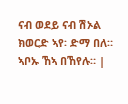ናብ ወደይ ናብ ሽኦል ክወርድ ኣየ፡ ድማ በለ። ኣቦኡ ኸኣ በኸየሉ። |